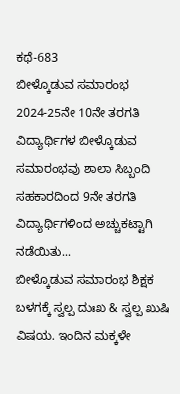ಕಥೆ-683
ಬೀಳ್ಕೊಡುವ ಸಮಾರಂಭ
2024-25ನೇ 10ನೇ ತರಗತಿ ವಿದ್ಯಾರ್ಥಿಗಳ ಬೀಳ್ಕೊಡುವ ಸಮಾರಂಭವು ಶಾಲಾ ಸಿಬ್ಬಂದಿ ಸಹಕಾರದಿಂದ 9ನೇ ತರಗತಿ ವಿದ್ಯಾರ್ಥಿಗಳಿಂದ ಅಚ್ಚುಕಟ್ಟಾಗಿ ನಡೆಯಿತು...
ಬೀಳ್ಕೊಡುವ ಸಮಾರಂಭ ಶಿಕ್ಷಕ ಬಳಗಕ್ಕೆ ಸ್ವಲ್ಪ ದುಃಖ & ಸ್ವಲ್ಪ ಖುಷಿ ವಿಷಯ. ಇಂದಿನ ಮಕ್ಕಳೇ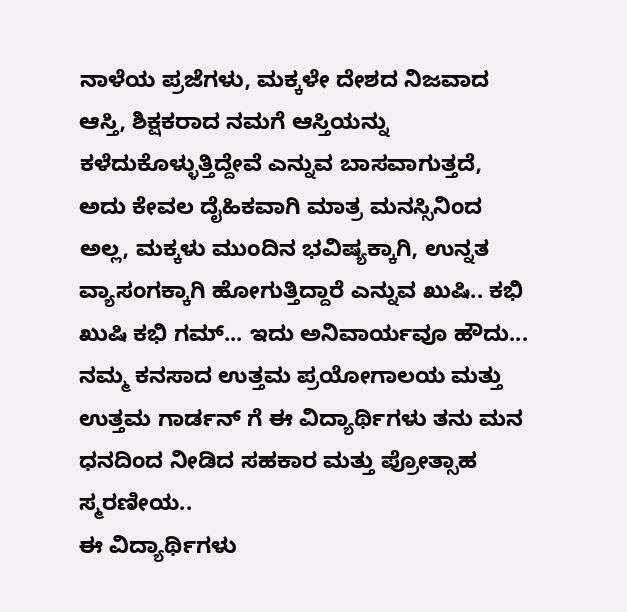ನಾಳೆಯ ಪ್ರಜೆಗಳು, ಮಕ್ಕಳೇ ದೇಶದ ನಿಜವಾದ ಆಸ್ತಿ, ಶಿಕ್ಷಕರಾದ ನಮಗೆ ಆಸ್ತಿಯನ್ನು ಕಳೆದುಕೊಳ್ಳುತ್ತಿದ್ದೇವೆ ಎನ್ನುವ ಬಾಸವಾಗುತ್ತದೆ, ಅದು ಕೇವಲ ದೈಹಿಕವಾಗಿ ಮಾತ್ರ ಮನಸ್ಸಿನಿಂದ ಅಲ್ಲ, ಮಕ್ಕಳು ಮುಂದಿನ ಭವಿಷ್ಯಕ್ಕಾಗಿ, ಉನ್ನತ ವ್ಯಾಸಂಗಕ್ಕಾಗಿ ಹೋಗುತ್ತಿದ್ದಾರೆ ಎನ್ನುವ ಖುಷಿ.. ಕಭಿ ಖುಷಿ ಕಭಿ ಗಮ್... ಇದು ಅನಿವಾರ್ಯವೂ ಹೌದು...
ನಮ್ಮ ಕನಸಾದ ಉತ್ತಮ ಪ್ರಯೋಗಾಲಯ ಮತ್ತು ಉತ್ತಮ ಗಾರ್ಡನ್ ಗೆ ಈ ವಿದ್ಯಾರ್ಥಿಗಳು ತನು ಮನ ಧನದಿಂದ ನೀಡಿದ ಸಹಕಾರ ಮತ್ತು ಪ್ರೋತ್ಸಾಹ ಸ್ಮರಣೀಯ..
ಈ ವಿದ್ಯಾರ್ಥಿಗಳು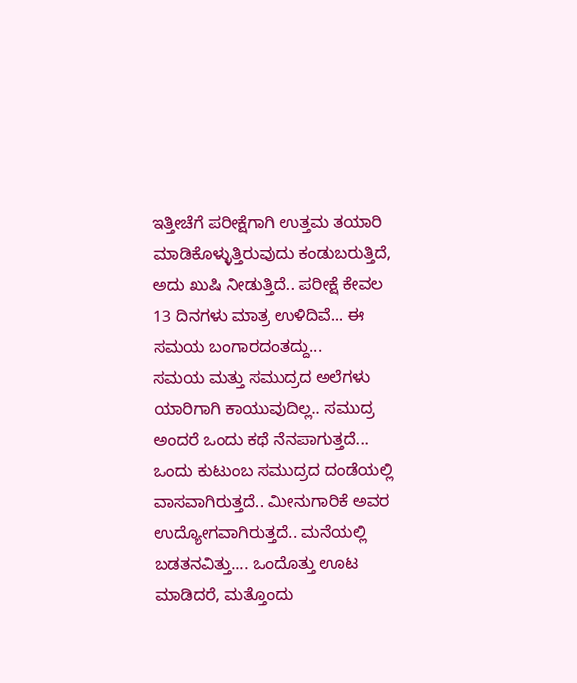ಇತ್ತೀಚೆಗೆ ಪರೀಕ್ಷೆಗಾಗಿ ಉತ್ತಮ ತಯಾರಿ ಮಾಡಿಕೊಳ್ಳುತ್ತಿರುವುದು ಕಂಡುಬರುತ್ತಿದೆ, ಅದು ಖುಷಿ ನೀಡುತ್ತಿದೆ.. ಪರೀಕ್ಷೆ ಕೇವಲ 13 ದಿನಗಳು ಮಾತ್ರ ಉಳಿದಿವೆ... ಈ ಸಮಯ ಬಂಗಾರದಂತದ್ದು...
ಸಮಯ ಮತ್ತು ಸಮುದ್ರದ ಅಲೆಗಳು ಯಾರಿಗಾಗಿ ಕಾಯುವುದಿಲ್ಲ.. ಸಮುದ್ರ ಅಂದರೆ ಒಂದು ಕಥೆ ನೆನಪಾಗುತ್ತದೆ... ಒಂದು ಕುಟುಂಬ ಸಮುದ್ರದ ದಂಡೆಯಲ್ಲಿ ವಾಸವಾಗಿರುತ್ತದೆ.. ಮೀನುಗಾರಿಕೆ ಅವರ ಉದ್ಯೋಗವಾಗಿರುತ್ತದೆ.. ಮನೆಯಲ್ಲಿ ಬಡತನವಿತ್ತು.... ಒಂದೊತ್ತು ಊಟ ಮಾಡಿದರೆ, ಮತ್ತೊಂದು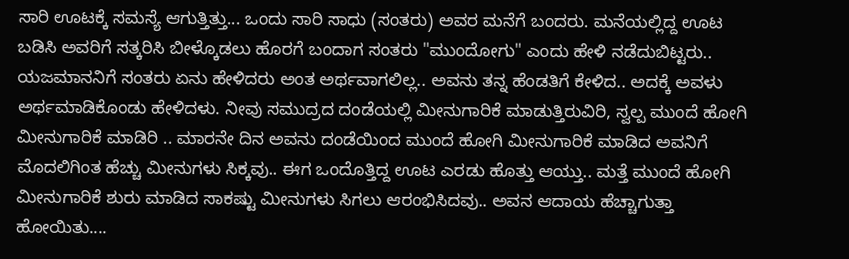ಸಾರಿ ಊಟಕ್ಕೆ ಸಮಸ್ಯೆ ಆಗುತ್ತಿತ್ತು... ಒಂದು ಸಾರಿ ಸಾಧು (ಸಂತರು) ಅವರ ಮನೆಗೆ ಬಂದರು. ಮನೆಯಲ್ಲಿದ್ದ ಊಟ ಬಡಿಸಿ ಅವರಿಗೆ ಸತ್ಕರಿಸಿ ಬೀಳ್ಕೊಡಲು ಹೊರಗೆ ಬಂದಾಗ ಸಂತರು "ಮುಂದೋಗು" ಎಂದು ಹೇಳಿ ನಡೆದುಬಿಟ್ಟರು.. ಯಜಮಾನನಿಗೆ ಸಂತರು ಏನು ಹೇಳಿದರು ಅಂತ ಅರ್ಥವಾಗಲಿಲ್ಲ.. ಅವನು ತನ್ನ ಹೆಂಡತಿಗೆ ಕೇಳಿದ.. ಅದಕ್ಕೆ ಅವಳು ಅರ್ಥಮಾಡಿಕೊಂಡು ಹೇಳಿದಳು. ನೀವು ಸಮುದ್ರದ ದಂಡೆಯಲ್ಲಿ ಮೀನುಗಾರಿಕೆ ಮಾಡುತ್ತಿರುವಿರಿ, ಸ್ವಲ್ಪ ಮುಂದೆ ಹೋಗಿ ಮೀನುಗಾರಿಕೆ ಮಾಡಿರಿ .. ಮಾರನೇ ದಿನ ಅವನು ದಂಡೆಯಿಂದ ಮುಂದೆ ಹೋಗಿ ಮೀನುಗಾರಿಕೆ ಮಾಡಿದ ಅವನಿಗೆ ಮೊದಲಿಗಿಂತ ಹೆಚ್ಚು ಮೀನುಗಳು ಸಿಕ್ಕವು.. ಈಗ ಒಂದೊತ್ತಿದ್ದ ಊಟ ಎರಡು ಹೊತ್ತು ಆಯ್ತು.. ಮತ್ತೆ ಮುಂದೆ ಹೋಗಿ ಮೀನುಗಾರಿಕೆ ಶುರು ಮಾಡಿದ ಸಾಕಷ್ಟು ಮೀನುಗಳು ಸಿಗಲು ಆರಂಭಿಸಿದವು.. ಅವನ ಆದಾಯ ಹೆಚ್ಚಾಗುತ್ತಾ ಹೋಯಿತು....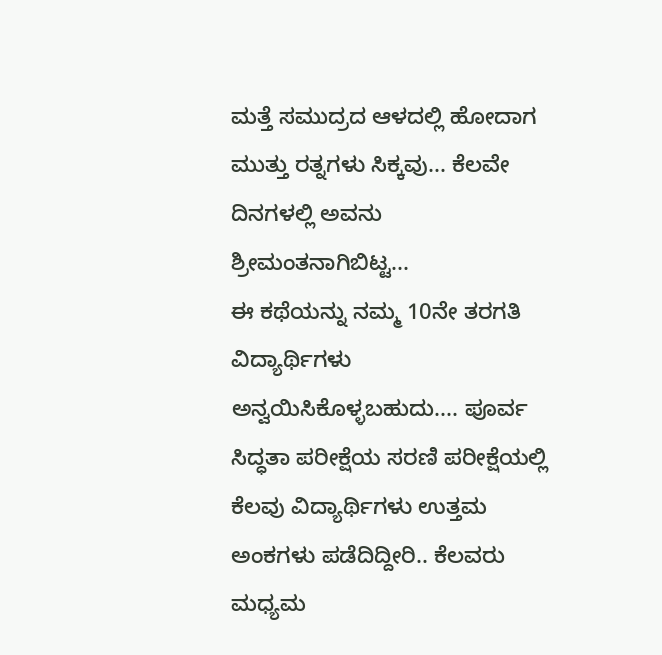ಮತ್ತೆ ಸಮುದ್ರದ ಆಳದಲ್ಲಿ ಹೋದಾಗ ಮುತ್ತು ರತ್ನಗಳು ಸಿಕ್ಕವು... ಕೆಲವೇ ದಿನಗಳಲ್ಲಿ ಅವನು ಶ್ರೀಮಂತನಾಗಿಬಿಟ್ಟ...
ಈ ಕಥೆಯನ್ನು ನಮ್ಮ 10ನೇ ತರಗತಿ ವಿದ್ಯಾರ್ಥಿಗಳು ಅನ್ವಯಿಸಿಕೊಳ್ಳಬಹುದು.... ಪೂರ್ವ ಸಿದ್ಧತಾ ಪರೀಕ್ಷೆಯ ಸರಣಿ ಪರೀಕ್ಷೆಯಲ್ಲಿ ಕೆಲವು ವಿದ್ಯಾರ್ಥಿಗಳು ಉತ್ತಮ ಅಂಕಗಳು ಪಡೆದಿದ್ದೀರಿ.. ಕೆಲವರು ಮಧ್ಯಮ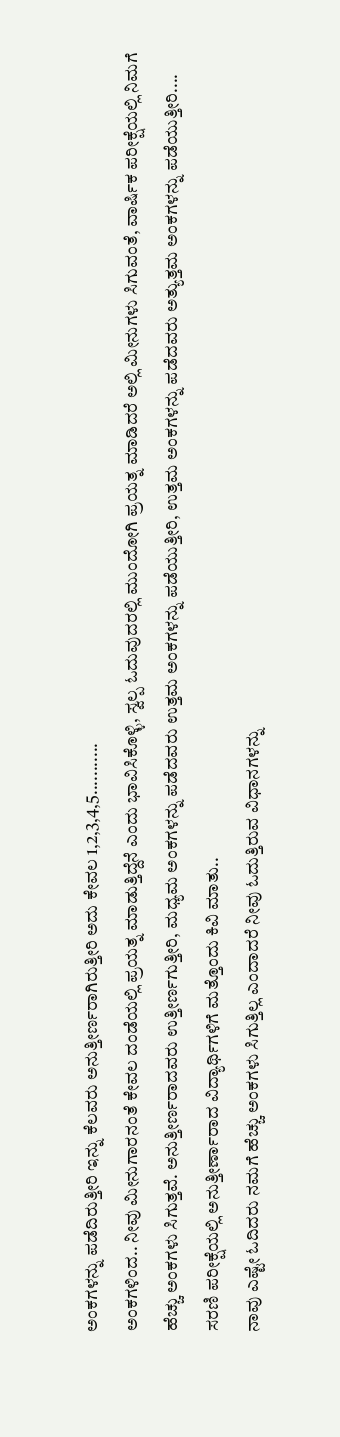ಅಂಕಗಳನ್ನು ಪಡೆದಿರುತ್ತೀರಿ ಇನ್ನು ಕೆಲವರು ಅನುತ್ತೀರ್ಣರಾಗಿರುತ್ತೀರಿ ಅದು ಕೇವಲ 1,2,3,4,5...........
ಅಂಕಗಳಿಂದ.. ನೀವು ಮೀನುಗಾರನಂತೆ ಕೇವಲ ದಂಡೆಯಲ್ಲಿ ಪ್ರಯತ್ನ ಮಾಡುತ್ತಿದ್ದೆನೆ ಎಂದು ಭಾವಿಸಿಕೊಳ್ಳಿ, ಸ್ವಲ್ಪ ಓದುವುದರಲ್ಲಿ ಮುಂದೋಗಿ ಪ್ರಯತ್ನ ಮಾಡಿದರೆ ಅಲ್ಲಿ ಮೀನುಗಳು ಸಿಗುವಂತೆ, ವಾರ್ಷಿಕ ಪರೀಕ್ಷೆಯಲ್ಲಿ ನಿಮಗೆ ಹೆಚ್ಚು ಅಂಕಗಳು ಸಿಗುತ್ತವೆ. ಅನುತ್ತೀರ್ಣರಾದವರು ಉತ್ತೀರ್ಣಗುತ್ತೀರಿ, ಮಧ್ಯಮ ಅಂಕಗಳನ್ನು ಪಡೆದವರು ಉತ್ತಮ ಅಂಕಗಳನ್ನು ಪಡೆಯುತ್ತೀರಿ, ಉತ್ತಮ ಅಂಕಗಳನ್ನು ಪಡೆದವರು ಅತ್ಯುತ್ತಮ ಅಂಕಗಳನ್ನು ಪಡೆಯುತ್ತೀರಿ....
ಸರಣಿ ಪರೀಕ್ಷೆಯಲ್ಲಿ ಅನುತ್ತೀರ್ಣಾರಾದ ವಿದ್ಯಾರ್ಥಿಗಳಿಗೆ ಮತ್ತೊಂದು ಕಿವಿ ಮಾತು..
ನಾವು ಎಷ್ಟೇ ಓದಿದರು ನಮಗೆ ಹೆಚ್ಚು ಅಂಕಗಳು ಸಿಗುತ್ತಿಲ್ಲ ಎಂದಾದರೆ ನೀವು ಓದುತ್ತಿರುವ ವಿಧಾನಗಳನ್ನು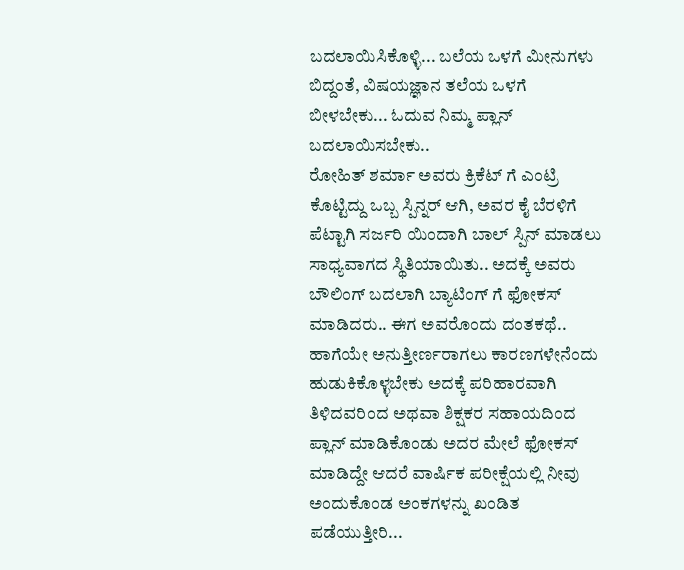ಬದಲಾಯಿಸಿಕೊಳ್ಳಿ... ಬಲೆಯ ಒಳಗೆ ಮೀನುಗಳು ಬಿದ್ದಂತೆ, ವಿಷಯಜ್ಞಾನ ತಲೆಯ ಒಳಗೆ ಬೀಳಬೇಕು... ಓದುವ ನಿಮ್ಮ ಪ್ಲಾನ್ ಬದಲಾಯಿಸಬೇಕು..
ರೋಹಿತ್ ಶರ್ಮಾ ಅವರು ಕ್ರಿಕೆಟ್ ಗೆ ಎಂಟ್ರಿ ಕೊಟ್ಟಿದ್ದು ಒಬ್ಬ ಸ್ಪಿನ್ನರ್ ಆಗಿ, ಅವರ ಕೈ ಬೆರಳಿಗೆ ಪೆಟ್ಟಾಗಿ ಸರ್ಜರಿ ಯಿಂದಾಗಿ ಬಾಲ್ ಸ್ಪಿನ್ ಮಾಡಲು ಸಾಧ್ಯವಾಗದ ಸ್ಥಿತಿಯಾಯಿತು.. ಅದಕ್ಕೆ ಅವರು ಬೌಲಿಂಗ್ ಬದಲಾಗಿ ಬ್ಯಾಟಿಂಗ್ ಗೆ ಫೋಕಸ್ ಮಾಡಿದರು.. ಈಗ ಅವರೊಂದು ದಂತಕಥೆ..
ಹಾಗೆಯೇ ಅನುತ್ತೀರ್ಣರಾಗಲು ಕಾರಣಗಳೇನೆಂದು ಹುಡುಕಿಕೊಳ್ಳಬೇಕು ಅದಕ್ಕೆ ಪರಿಹಾರವಾಗಿ ತಿಳಿದವರಿಂದ ಅಥವಾ ಶಿಕ್ಷಕರ ಸಹಾಯದಿಂದ ಪ್ಲಾನ್ ಮಾಡಿಕೊಂಡು ಅದರ ಮೇಲೆ ಫೋಕಸ್ ಮಾಡಿದ್ದೇ ಆದರೆ ವಾರ್ಷಿಕ ಪರೀಕ್ಷೆಯಲ್ಲಿ ನೀವು ಅಂದುಕೊಂಡ ಅಂಕಗಳನ್ನು ಖಂಡಿತ ಪಡೆಯುತ್ತೀರಿ...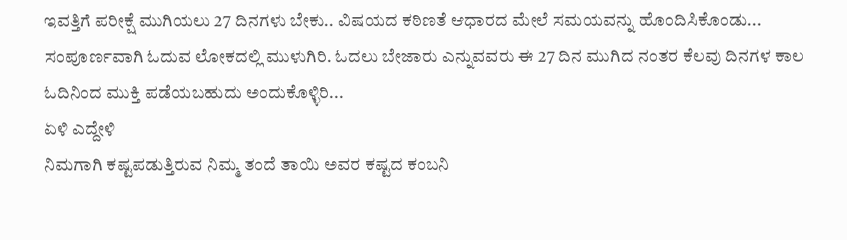ಇವತ್ತಿಗೆ ಪರೀಕ್ಷೆ ಮುಗಿಯಲು 27 ದಿನಗಳು ಬೇಕು.. ವಿಷಯದ ಕಠಿಣತೆ ಆಧಾರದ ಮೇಲೆ ಸಮಯವನ್ನು ಹೊಂದಿಸಿಕೊಂಡು... ಸಂಪೂರ್ಣವಾಗಿ ಓದುವ ಲೋಕದಲ್ಲಿ ಮುಳುಗಿರಿ. ಓದಲು ಬೇಜಾರು ಎನ್ನುವವರು ಈ 27 ದಿನ ಮುಗಿದ ನಂತರ ಕೆಲವು ದಿನಗಳ ಕಾಲ ಓದಿನಿಂದ ಮುಕ್ತಿ ಪಡೆಯಬಹುದು ಅಂದುಕೊಳ್ಳಿರಿ...
ಏಳಿ ಎದ್ದೇಳಿ
ನಿಮಗಾಗಿ ಕಷ್ಟಪಡುತ್ತಿರುವ ನಿಮ್ಮ ತಂದೆ ತಾಯಿ ಅವರ ಕಷ್ಟದ ಕಂಬನಿ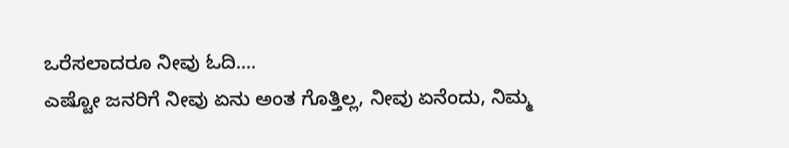ಒರೆಸಲಾದರೂ ನೀವು ಓದಿ....
ಎಷ್ಟೋ ಜನರಿಗೆ ನೀವು ಏನು ಅಂತ ಗೊತ್ತಿಲ್ಲ, ನೀವು ಏನೆಂದು, ನಿಮ್ಮ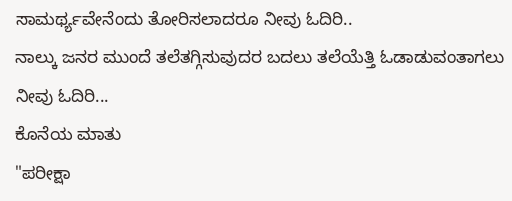ಸಾಮರ್ಥ್ಯವೇನೆಂದು ತೋರಿಸಲಾದರೂ ನೀವು ಓದಿರಿ..
ನಾಲ್ಕು ಜನರ ಮುಂದೆ ತಲೆತಗ್ಗಿಸುವುದರ ಬದಲು ತಲೆಯೆತ್ತಿ ಓಡಾಡುವಂತಾಗಲು ನೀವು ಓದಿರಿ...
ಕೊನೆಯ ಮಾತು
"ಪರೀಕ್ಷಾ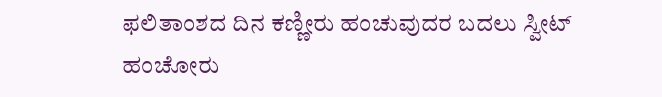ಫಲಿತಾಂಶದ ದಿನ ಕಣ್ಣೀರು ಹಂಚುವುದರ ಬದಲು ಸ್ವೀಟ್ ಹಂಚೋರು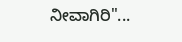ನೀವಾಗಿರಿ"...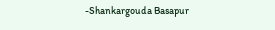-Shankargouda Basapur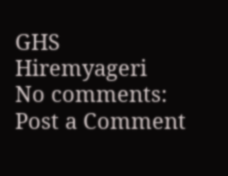GHS Hiremyageri
No comments:
Post a Comment